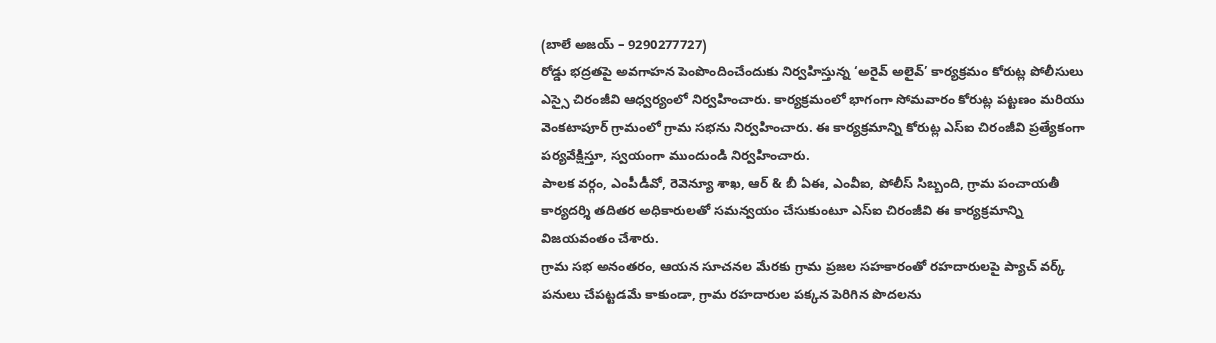(బాలే అజయ్ – 9290277727)
రోడ్డు భద్రతపై అవగాహన పెంపొందించేందుకు నిర్వహిస్తున్న ‘అరైవ్ అలైవ్’ కార్యక్రమం కోరుట్ల పోలీసులు ఎస్సై చిరంజీవి ఆధ్వర్యంలో నిర్వహించారు. కార్యక్రమంలో భాగంగా సోమవారం కోరుట్ల పట్టణం మరియు వెంకటాపూర్ గ్రామంలో గ్రామ సభను నిర్వహించారు. ఈ కార్యక్రమాన్ని కోరుట్ల ఎస్ఐ చిరంజీవి ప్రత్యేకంగా పర్యవేక్షిస్తూ, స్వయంగా ముందుండి నిర్వహించారు.
పాలక వర్గం, ఎంపీడీవో, రెవెన్యూ శాఖ, ఆర్ & బీ ఏఈ, ఎంవీఐ, పోలీస్ సిబ్బంది, గ్రామ పంచాయతీ కార్యదర్శి తదితర అధికారులతో సమన్వయం చేసుకుంటూ ఎస్ఐ చిరంజీవి ఈ కార్యక్రమాన్ని విజయవంతం చేశారు.
గ్రామ సభ అనంతరం, ఆయన సూచనల మేరకు గ్రామ ప్రజల సహకారంతో రహదారులపై ప్యాచ్ వర్క్ పనులు చేపట్టడమే కాకుండా, గ్రామ రహదారుల పక్కన పెరిగిన పొదలను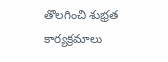తొలగించి శుభ్రత కార్యక్రమాలు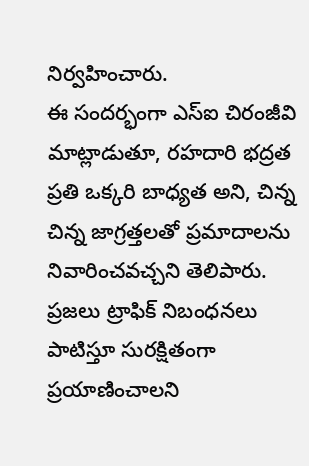నిర్వహించారు.
ఈ సందర్భంగా ఎస్ఐ చిరంజీవి మాట్లాడుతూ, రహదారి భద్రత ప్రతి ఒక్కరి బాధ్యత అని, చిన్న చిన్న జాగ్రత్తలతో ప్రమాదాలను నివారించవచ్చని తెలిపారు. ప్రజలు ట్రాఫిక్ నిబంధనలు పాటిస్తూ సురక్షితంగా ప్రయాణించాలని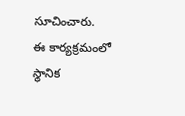సూచించారు.
ఈ కార్యక్రమంలో స్థానిక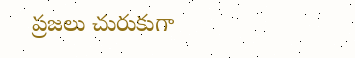ప్రజలు చురుకుగా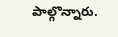పాల్గొన్నారు.